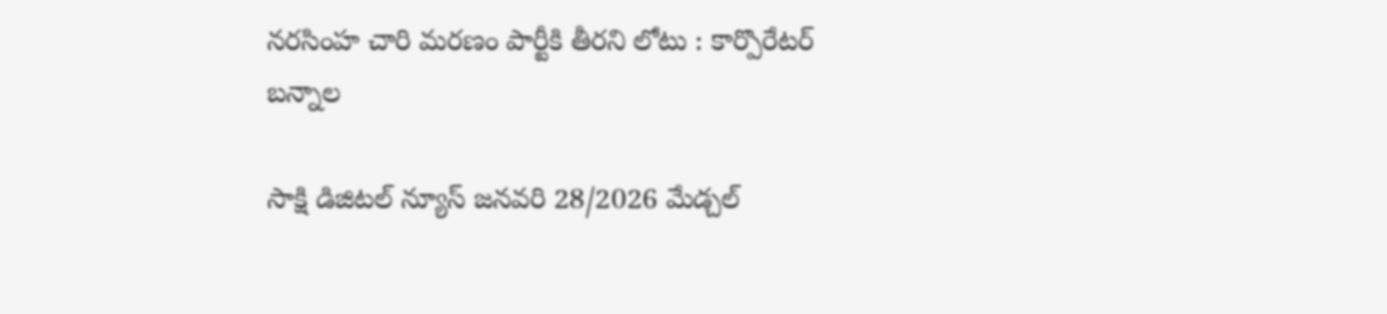నరసింహ చారి మరణం పార్టీకి తీరని లోటు : కార్పొరేటర్ బన్నాల

సాక్షి డిజిటల్ న్యూస్ జనవరి 28/2026 మేడ్చల్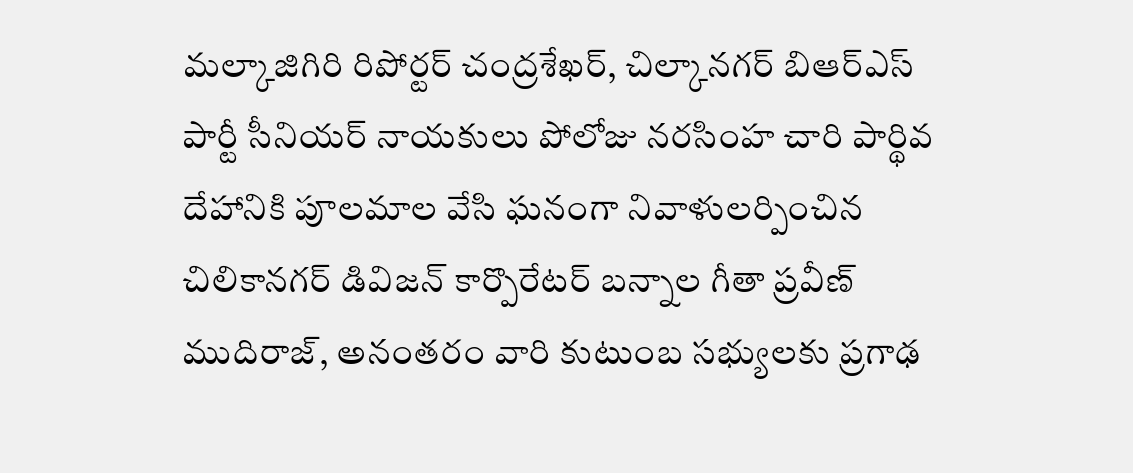మల్కాజిగిరి రిపోర్టర్ చంద్రశేఖర్, చిల్కానగర్ బిఆర్ఎస్ పార్టీ సీనియర్ నాయకులు పోలోజు నరసింహ చారి పార్థివ దేహానికి పూలమాల వేసి ఘనంగా నివాళులర్పించిన చిలికానగర్ డివిజన్ కార్పొరేటర్ బన్నాల గీతా ప్రవీణ్ ముదిరాజ్, అనంతరం వారి కుటుంబ సభ్యులకు ప్రగాఢ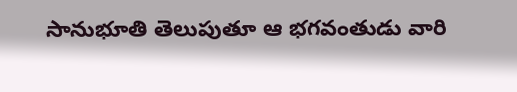సానుభూతి తెలుపుతూ ఆ భగవంతుడు వారి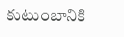కుటుంబానికి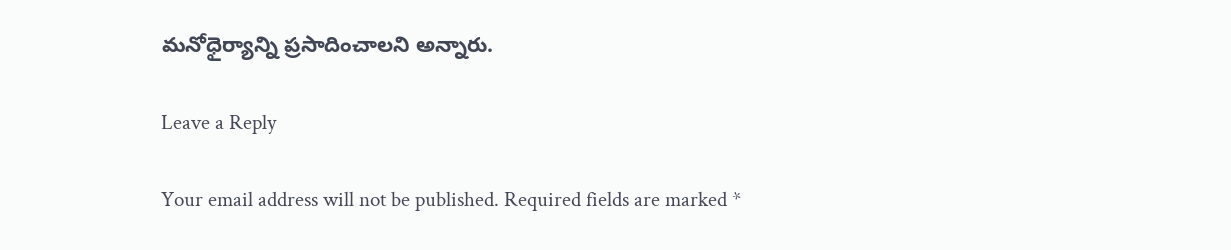మనోధైర్యాన్ని ప్రసాదించాలని అన్నారు.

Leave a Reply

Your email address will not be published. Required fields are marked *